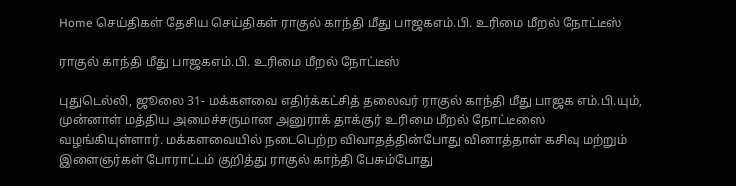Home செய்திகள் தேசிய செய்திகள் ராகுல் காந்தி மீது பாஜகஎம்.பி. உரிமை மீறல் நோட்டீஸ்

ராகுல் காந்தி மீது பாஜகஎம்.பி. உரிமை மீறல் நோட்டீஸ்

புதுடெல்லி, ஜூலை 31- மக்களவை எதிர்க்கட்சித் தலைவர் ராகுல் காந்தி மீது பாஜக எம்.பி.யும், முன்னாள் மத்திய அமைச்சருமான அனுராக் தாக்குர் உரிமை மீறல் நோட்டீஸை வழங்கியுள்ளார். மக்களவையில் நடைபெற்ற விவாதத்தின்போது வினாத்தாள் கசிவு மற்றும் இளைஞர்கள் போராட்டம் குறித்து ராகுல் காந்தி பேசும்போது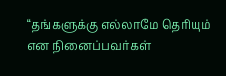“தங்களுக்கு எல்லாமே தெரியும் என நினைப்பவர்கள்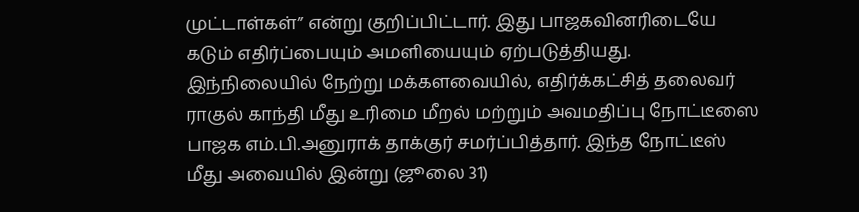முட்டாள்கள்” என்று குறிப்பிட்டார். இது பாஜகவினரிடையே கடும் எதிர்ப்பையும் அமளியையும் ஏற்படுத்தியது. இந்நிலையில் நேற்று மக்களவையில், எதிர்க்கட்சித் தலைவர் ராகுல் காந்தி மீது உரிமை மீறல் மற்றும் அவமதிப்பு நோட்டீஸை பாஜக எம்.பி.அனுராக் தாக்குர் சமர்ப்பித்தார். இந்த நோட்டீஸ் மீது அவையில் இன்று (ஜூலை 31)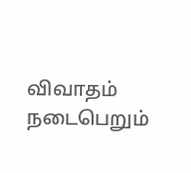விவாதம் நடைபெறும்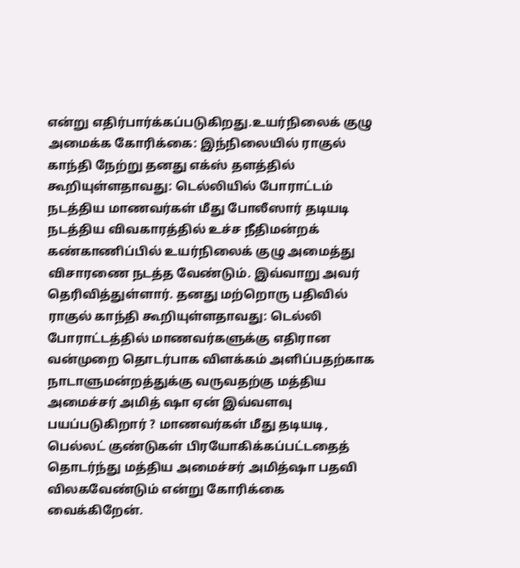என்று எதிர்பார்க்கப்படுகிறது.உயர்நிலைக் குழு அமைக்க கோரிக்கை: இந்நிலையில் ராகுல் காந்தி நேற்று தனது எக்ஸ் தளத்தில் கூறியுள்ளதாவது: டெல்லியில் போராட்டம் நடத்திய மாணவர்கள் மீது போலீஸார் தடியடி நடத்திய விவகாரத்தில் உச்ச நீதிமன்றக் கண்காணிப்பில் உயர்நிலைக் குழு அமைத்து விசாரணை நடத்த வேண்டும். இவ்வாறு அவர் தெரிவித்துள்ளார். தனது மற்றொரு பதிவில் ராகுல் காந்தி கூறியுள்ளதாவது: டெல்லி போராட்டத்தில் மாணவர்களுக்கு எதிரான வன்முறை தொடர்பாக விளக்கம் அளிப்பதற்காக நாடாளுமன்றத்துக்கு வருவதற்கு மத்திய அமைச்சர் அமித் ஷா ஏன் இவ்வளவு பயப்படுகிறார் ? மாணவர்கள் மீது தடியடி, பெல்லட் குண்டுகள் பிரயோகிக்கப்பட்டதைத் தொடர்ந்து மத்திய அமைச்சர் அமித்ஷா பதவி விலகவேண்டும் என்று கோரிக்கை வைக்கிறேன்.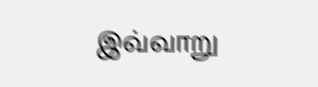இவ்வாறு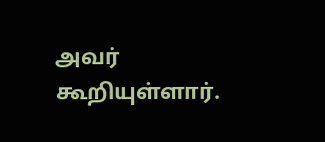அவர் கூறியுள்ளார்.